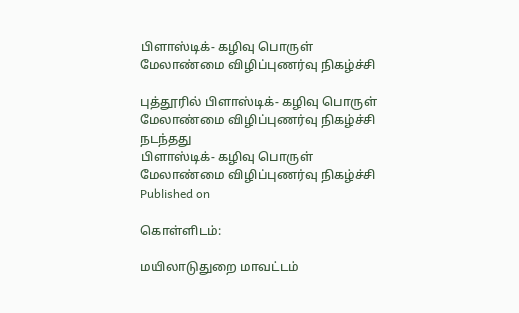பிளாஸ்டிக்- கழிவு பொருள் மேலாண்மை விழிப்புணர்வு நிகழ்ச்சி

புத்தூரில் பிளாஸ்டிக்- கழிவு பொருள் மேலாண்மை விழிப்புணர்வு நிகழ்ச்சி நடந்தது
பிளாஸ்டிக்- கழிவு பொருள் மேலாண்மை விழிப்புணர்வு நிகழ்ச்சி
Published on

கொள்ளிடம்:

மயிலாடுதுறை மாவட்டம்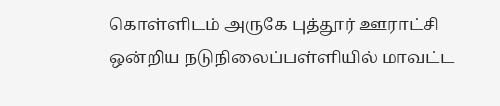கொள்ளிடம் அருகே புத்தூர் ஊராட்சி ஒன்றிய நடுநிலைப்பள்ளியில் மாவட்ட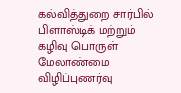கல்வித்துறை சார்பில் பிளாஸ்டிக் மற்றும் கழிவு பொருள் மேலாண்மை விழிப்புணர்வு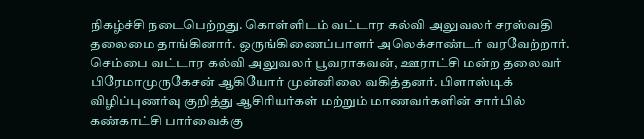நிகழ்ச்சி நடைபெற்றது. கொள்ளிடம் வட்டார கல்வி அலுவலர் சரஸ்வதி தலைமை தாங்கினார். ஒருங்கிணைப்பாளர் அலெக்சாண்டர் வரவேற்றார். செம்பை வட்டார கல்வி அலுவலர் பூவராகவன், ஊராட்சி மன்ற தலைவர் பிரேமாமுருகேசன் ஆகியோர் முன்னிலை வகித்தனர். பிளாஸ்டிக் விழிப்புணர்வு குறித்து ஆசிரியர்கள் மற்றும் மாணவர்களின் சார்பில் கண்காட்சி பார்வைக்கு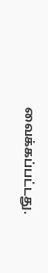வைக்கப்பட்டது.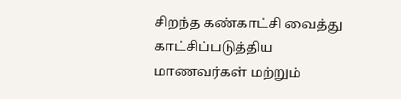சிறந்த கண்காட்சி வைத்து காட்சிப்படுத்திய மாணவர்கள் மற்றும்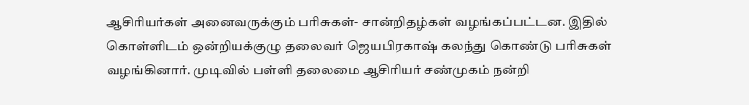ஆசிரியர்கள் அனைவருக்கும் பரிசுகள்- சான்றிதழ்கள் வழங்கப்பட்டன. இதில் கொள்ளிடம் ஒன்றியக்குழு தலைவர் ஜெயபிரகாஷ் கலந்து கொண்டு பரிசுகள் வழங்கினார். முடிவில் பள்ளி தலைமை ஆசிரியர் சண்முகம் நன்றி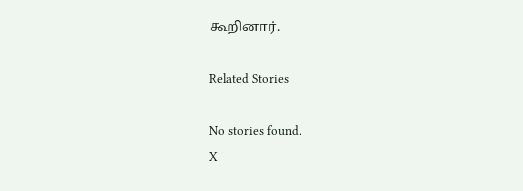கூறினார்.

Related Stories

No stories found.
X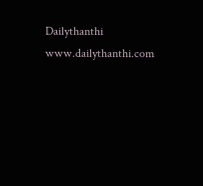Dailythanthi
www.dailythanthi.com